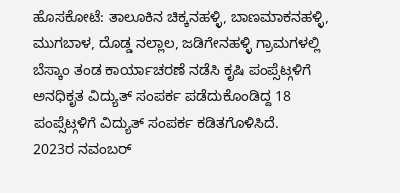ಹೊಸಕೋಟೆ: ತಾಲೂಕಿನ ಚಿಕ್ಕನಹಳ್ಳಿ, ಬಾಣಮಾಕನಹಳ್ಳಿ, ಮುಗಬಾಳ, ದೊಡ್ಡ ನಲ್ಲಾಲ, ಜಡಿಗೇನಹಳ್ಳಿ ಗ್ರಾಮಗಳಲ್ಲಿ ಬೆಸ್ಕಾಂ ತಂಡ ಕಾರ್ಯಾಚರಣೆ ನಡೆಸಿ ಕೃಷಿ ಪಂಪ್ಸೆಟ್ಗಳಿಗೆ ಅನಧಿಕೃತ ವಿದ್ಯುತ್ ಸಂಪರ್ಕ ಪಡೆದುಕೊಂಡಿದ್ದ 18 ಪಂಪ್ಸೆಟ್ಗಳಿಗೆ ವಿದ್ಯುತ್ ಸಂಪರ್ಕ ಕಡಿತಗೊಳಿಸಿದೆ.
2023ರ ನವಂಬರ್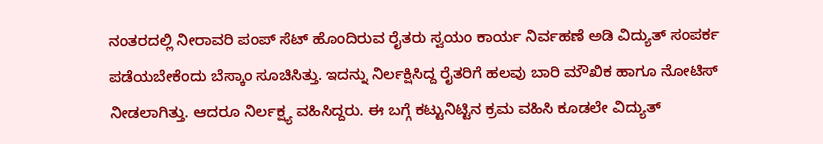ನಂತರದಲ್ಲಿ ನೀರಾವರಿ ಪಂಪ್ ಸೆಟ್ ಹೊಂದಿರುವ ರೈತರು ಸ್ವಯಂ ಕಾರ್ಯ ನಿರ್ವಹಣೆ ಅಡಿ ವಿದ್ಯುತ್ ಸಂಪರ್ಕ ಪಡೆಯಬೇಕೆಂದು ಬೆಸ್ಕಾಂ ಸೂಚಿಸಿತ್ತು. ಇದನ್ನು ನಿರ್ಲಕ್ಷಿಸಿದ್ದ ರೈತರಿಗೆ ಹಲವು ಬಾರಿ ಮೌಖಿಕ ಹಾಗೂ ನೋಟಿಸ್ ನೀಡಲಾಗಿತ್ತು. ಆದರೂ ನಿರ್ಲಕ್ಷ್ಯ ವಹಿಸಿದ್ದರು. ಈ ಬಗ್ಗೆ ಕಟ್ಟುನಿಟ್ಟಿನ ಕ್ರಮ ವಹಿಸಿ ಕೂಡಲೇ ವಿದ್ಯುತ್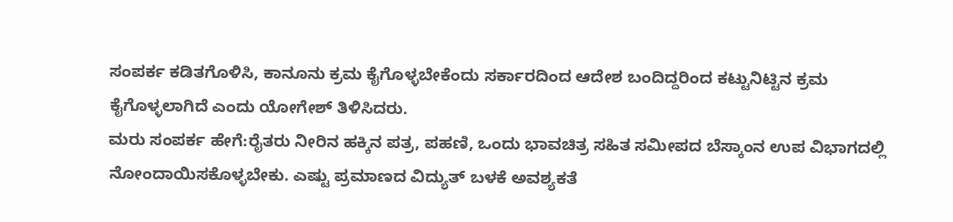ಸಂಪರ್ಕ ಕಡಿತಗೊಳಿಸಿ, ಕಾನೂನು ಕ್ರಮ ಕೈಗೊಳ್ಳಬೇಕೆಂದು ಸರ್ಕಾರದಿಂದ ಆದೇಶ ಬಂದಿದ್ದರಿಂದ ಕಟ್ಟುನಿಟ್ಟಿನ ಕ್ರಮ ಕೈಗೊಳ್ಳಲಾಗಿದೆ ಎಂದು ಯೋಗೇಶ್ ತಿಳಿಸಿದರು.
ಮರು ಸಂಪರ್ಕ ಹೇಗೆ:ರೈತರು ನೀರಿನ ಹಕ್ಕಿನ ಪತ್ರ, ಪಹಣಿ, ಒಂದು ಭಾವಚಿತ್ರ ಸಹಿತ ಸಮೀಪದ ಬೆಸ್ಕಾಂನ ಉಪ ವಿಭಾಗದಲ್ಲಿ ನೋಂದಾಯಿಸಕೊಳ್ಳಬೇಕು. ಎಷ್ಟು ಪ್ರಮಾಣದ ವಿದ್ಯುತ್ ಬಳಕೆ ಅವಶ್ಯಕತೆ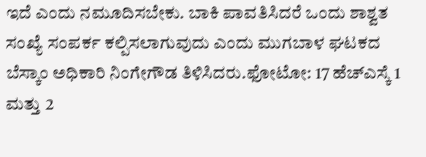ಇದೆ ಎಂದು ನಮೂದಿಸಬೇಕು. ಬಾಕಿ ಪಾವತಿಸಿದರೆ ಒಂದು ಶಾಶ್ವತ ಸಂಖ್ಯೆ ಸಂಪರ್ಕ ಕಲ್ಪಿಸಲಾಗುವುದು ಎಂದು ಮುಗಬಾಳ ಘಟಕದ ಬೆಸ್ಕಾಂ ಅಧಿಕಾರಿ ನಿಂಗೇಗೌಡ ತಿಳಿಸಿದರು.ಫೋಟೋ: 17 ಹೆಚ್ಎಸ್ಕೆ 1 ಮತ್ತು 2